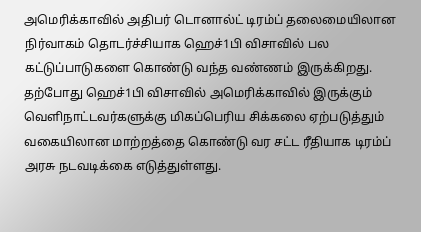அமெரிக்காவில் அதிபர் டொனால்ட் டிரம்ப் தலைமையிலான நிர்வாகம் தொடர்ச்சியாக ஹெச்1பி விசாவில் பல கட்டுப்பாடுகளை கொண்டு வந்த வண்ணம் இருக்கிறது. தற்போது ஹெச்1பி விசாவில் அமெரிக்காவில் இருக்கும் வெளிநாட்டவர்களுக்கு மிகப்பெரிய சிக்கலை ஏற்படுத்தும் வகையிலான மாற்றத்தை கொண்டு வர சட்ட ரீதியாக டிரம்ப் அரசு நடவடிக்கை எடுத்துள்ளது.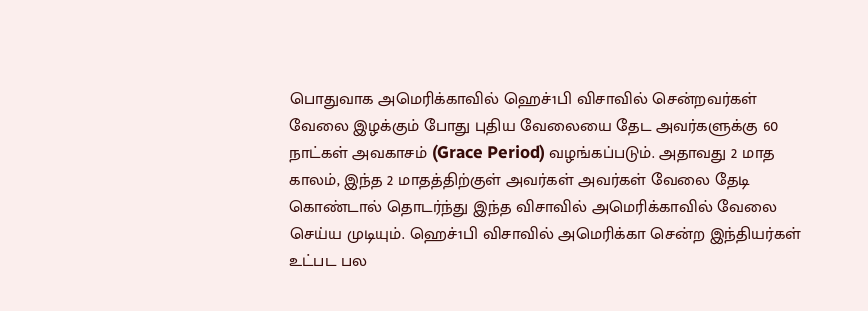பொதுவாக அமெரிக்காவில் ஹெச்1பி விசாவில் சென்றவர்கள் வேலை இழக்கும் போது புதிய வேலையை தேட அவர்களுக்கு 60 நாட்கள் அவகாசம் (Grace Period) வழங்கப்படும். அதாவது 2 மாத காலம், இந்த 2 மாதத்திற்குள் அவர்கள் அவர்கள் வேலை தேடி கொண்டால் தொடர்ந்து இந்த விசாவில் அமெரிக்காவில் வேலை செய்ய முடியும். ஹெச்1பி விசாவில் அமெரிக்கா சென்ற இந்தியர்கள் உட்பட பல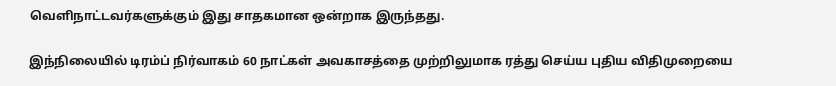வெளிநாட்டவர்களுக்கும் இது சாதகமான ஒன்றாக இருந்தது.

இந்நிலையில் டிரம்ப் நிர்வாகம் 60 நாட்கள் அவகாசத்தை முற்றிலுமாக ரத்து செய்ய புதிய விதிமுறையை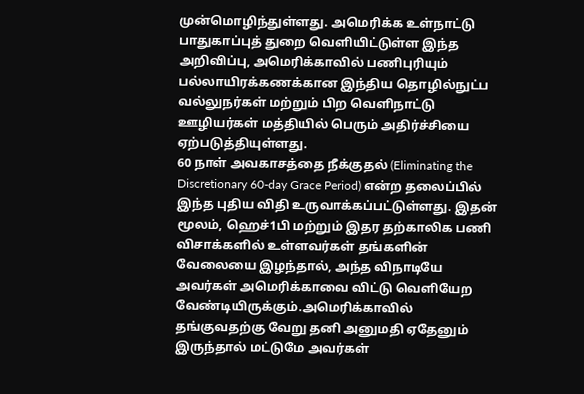முன்மொழிந்துள்ளது. அமெரிக்க உள்நாட்டு பாதுகாப்புத் துறை வெளியிட்டுள்ள இந்த அறிவிப்பு, அமெரிக்காவில் பணிபுரியும் பல்லாயிரக்கணக்கான இந்திய தொழில்நுட்ப வல்லுநர்கள் மற்றும் பிற வெளிநாட்டு ஊழியர்கள் மத்தியில் பெரும் அதிர்ச்சியை ஏற்படுத்தியுள்ளது.
60 நாள் அவகாசத்தை நீக்குதல் (Eliminating the Discretionary 60-day Grace Period) என்ற தலைப்பில் இந்த புதிய விதி உருவாக்கப்பட்டுள்ளது. இதன் மூலம், ஹெச்1பி மற்றும் இதர தற்காலிக பணி விசாக்களில் உள்ளவர்கள் தங்களின் வேலையை இழந்தால், அந்த விநாடியே அவர்கள் அமெரிக்காவை விட்டு வெளியேற வேண்டியிருக்கும்.அமெரிக்காவில் தங்குவதற்கு வேறு தனி அனுமதி ஏதேனும் இருந்தால் மட்டுமே அவர்கள்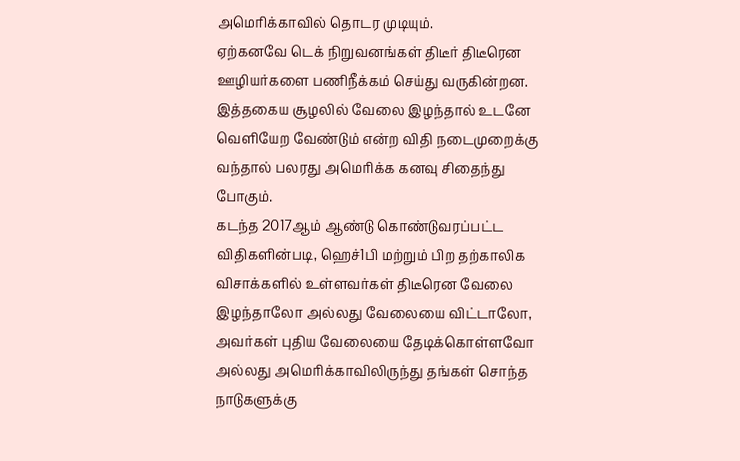அமெரிக்காவில் தொடர முடியும்.
ஏற்கனவே டெக் நிறுவனங்கள் திடீர் திடீரென ஊழியர்களை பணிநீக்கம் செய்து வருகின்றன. இத்தகைய சூழலில் வேலை இழந்தால் உடனே வெளியேற வேண்டும் என்ற விதி நடைமுறைக்கு வந்தால் பலரது அமெரிக்க கனவு சிதைந்து போகும்.
கடந்த 2017ஆம் ஆண்டு கொண்டுவரப்பட்ட விதிகளின்படி, ஹெச்1பி மற்றும் பிற தற்காலிக விசாக்களில் உள்ளவர்கள் திடீரென வேலை இழந்தாலோ அல்லது வேலையை விட்டாலோ, அவர்கள் புதிய வேலையை தேடிக்கொள்ளவோ அல்லது அமெரிக்காவிலிருந்து தங்கள் சொந்த நாடுகளுக்கு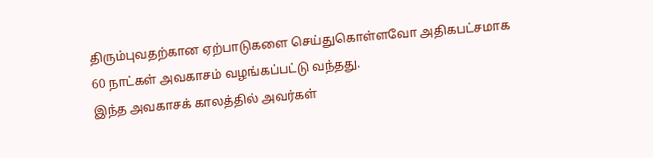திரும்புவதற்கான ஏற்பாடுகளை செய்துகொள்ளவோ அதிகபட்சமாக 60 நாட்கள் அவகாசம் வழங்கப்பட்டு வந்தது.
இந்த அவகாசக் காலத்தில் அவர்கள்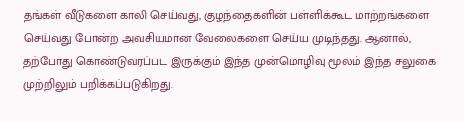தங்கள் வீடுகளை காலி செய்வது, குழந்தைகளின் பள்ளிக்கூட மாற்றங்களை செய்வது போன்ற அவசியமான வேலைகளை செய்ய முடிந்தது. ஆனால், தற்போது கொண்டுவரப்பட இருக்கும் இந்த முன்மொழிவு மூலம் இந்த சலுகை முற்றிலும் பறிக்கப்படுகிறது.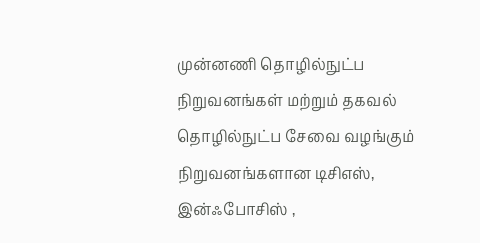முன்னணி தொழில்நுட்ப நிறுவனங்கள் மற்றும் தகவல் தொழில்நுட்ப சேவை வழங்கும் நிறுவனங்களான டிசிஎஸ், இன்ஃபோசிஸ் ,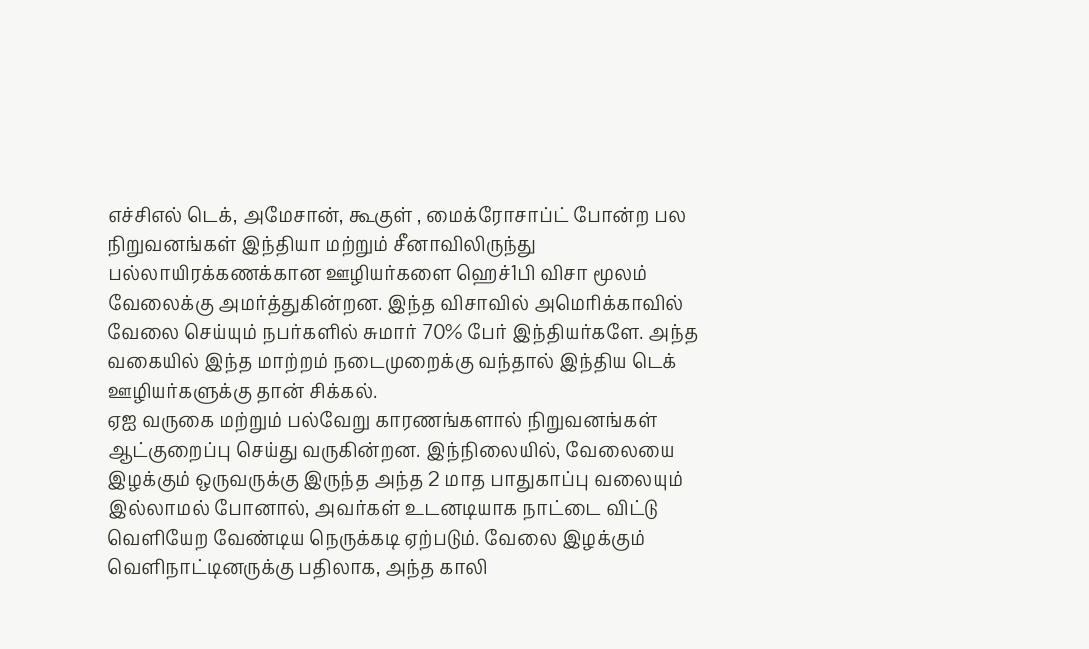எச்சிஎல் டெக், அமேசான், கூகுள் , மைக்ரோசாப்ட் போன்ற பல நிறுவனங்கள் இந்தியா மற்றும் சீனாவிலிருந்து பல்லாயிரக்கணக்கான ஊழியர்களை ஹெச்1பி விசா மூலம் வேலைக்கு அமர்த்துகின்றன. இந்த விசாவில் அமெரிக்காவில் வேலை செய்யும் நபர்களில் சுமார் 70% பேர் இந்தியர்களே. அந்த வகையில் இந்த மாற்றம் நடைமுறைக்கு வந்தால் இந்திய டெக் ஊழியர்களுக்கு தான் சிக்கல்.
ஏஐ வருகை மற்றும் பல்வேறு காரணங்களால் நிறுவனங்கள் ஆட்குறைப்பு செய்து வருகின்றன. இந்நிலையில், வேலையை இழக்கும் ஒருவருக்கு இருந்த அந்த 2 மாத பாதுகாப்பு வலையும் இல்லாமல் போனால், அவர்கள் உடனடியாக நாட்டை விட்டு வெளியேற வேண்டிய நெருக்கடி ஏற்படும். வேலை இழக்கும் வெளிநாட்டினருக்கு பதிலாக, அந்த காலி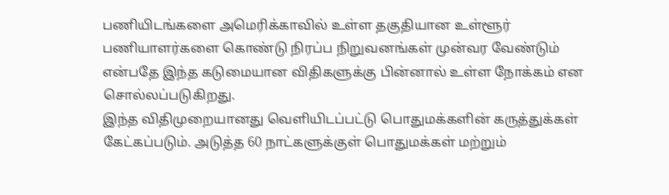பணியிடங்களை அமெரிக்காவில் உள்ள தகுதியான உள்ளூர் பணியாளர்களை கொண்டு நிரப்ப நிறுவனங்கள் முன்வர வேண்டும் என்பதே இந்த கடுமையான விதிகளுக்கு பின்னால் உள்ள நோக்கம் என சொல்லப்படுகிறது.
இந்த விதிமுறையானது வெளியிடப்பட்டு பொதுமக்களின் கருத்துக்கள் கேட்கப்படும். அடுத்த 60 நாட்களுக்குள் பொதுமக்கள் மற்றும்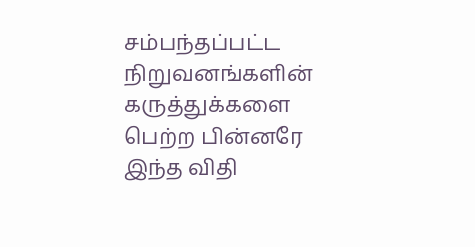சம்பந்தப்பட்ட நிறுவனங்களின் கருத்துக்களை பெற்ற பின்னரே இந்த விதி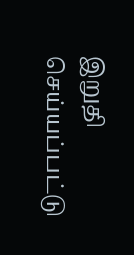இறுதி செய்யப்பட்டு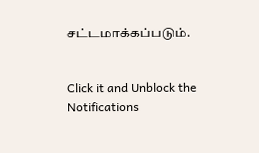சட்டமாக்கப்படும்.


Click it and Unblock the Notifications